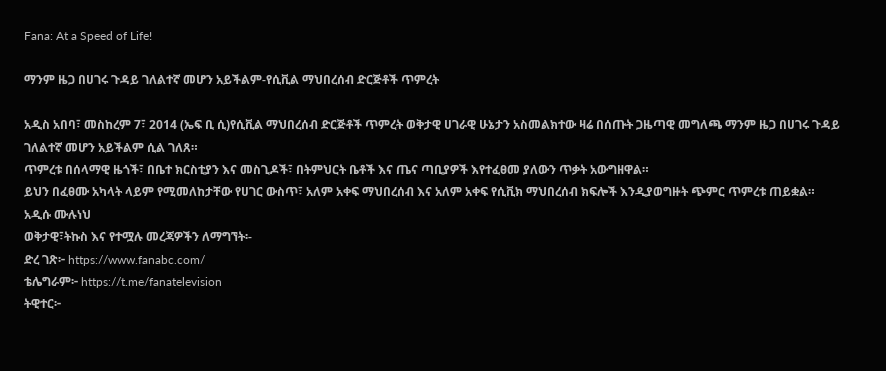Fana: At a Speed of Life!

ማንም ዜጋ በሀገሩ ጉዳይ ገለልተኛ መሆን አይችልም-የሲቪል ማህበረሰብ ድርጅቶች ጥምረት

አዲስ አበባ፣ መስከረም 7፣ 2014 (ኤፍ ቢ ሲ)የሲቪል ማህበረሰብ ድርጅቶች ጥምረት ወቅታዊ ሀገራዊ ሁኔታን አስመልክተው ዛሬ በሰጡት ጋዜጣዊ መግለጫ ማንም ዜጋ በሀገሩ ጉዳይ ገለልተኛ መሆን አይችልም ሲል ገለጸ።
ጥምረቱ በሰላማዊ ዜጎች፣ በቤተ ክርስቲያን እና መስጊዶች፣ በትምህርት ቤቶች እና ጤና ጣቢያዎች እየተፈፀመ ያለውን ጥቃት አውግዘዋል።
ይህን በፈፀሙ አካላት ላይም የሚመለከታቸው የሀገር ውስጥ፣ አለም አቀፍ ማህበረሰብ እና አለም አቀፍ የሲቪክ ማህበረሰብ ክፍሎች እንዲያወግዙት ጭምር ጥምረቱ ጠይቋል።
አዲሱ ሙሉነህ
ወቅታዊ፣ትኩስ እና የተሟሉ መረጃዎችን ለማግኘት፡-
ድረ ገጽ፦ https://www.fanabc.com/
ቴሌግራም፦ https://t.me/fanatelevision
ትዊተር፦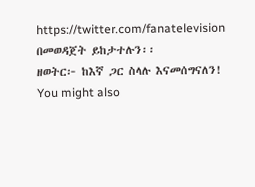https://twitter.com/fanatelevision በመወዳጀት ይከታተሉን፡፡
ዘወትር፦ ከእኛ ጋር ስላሉ እናመሰግናለን!
You might also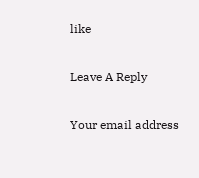like

Leave A Reply

Your email address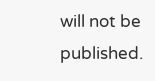will not be published.